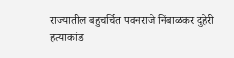राज्यातील बहुचर्चित पवनराजे निंबाळकर दुहेरी हत्याकांड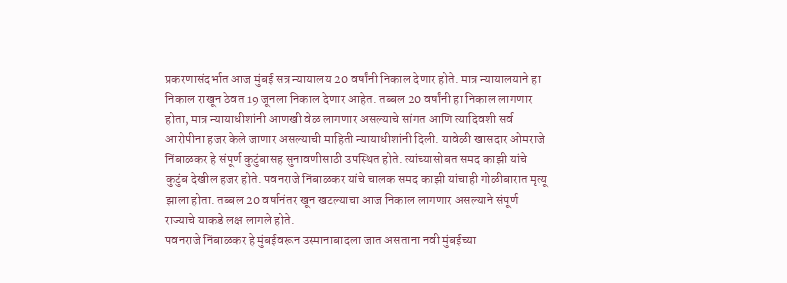प्रकरणासंदर्भात आज मुंबई सत्र न्यायालय 20 वर्षांनी निकाल देणार होते. मात्र न्यायालयाने हा निकाल राखून ठेवत 19 जूनला निकाल देणार आहेत. तब्बल 20 वर्षांनी हा निकाल लागणार होता, मात्र न्यायाधीशांनी आणखी वेळ लागणार असल्याचे सांगत आणि त्यादिवशी सर्व आरोपीना हजर केले जाणार असल्याची माहिती न्यायाधीशांनी दिली. यावेळी खासदार ओमराजे निंबाळकर हे संपूर्ण कुटुंबासह सुनावणीसाठी उपस्थित होते. त्यांच्यासोबत समद काझी यांचे कुटुंब देखील हजर होते. पवनराजे निंबाळकर यांचे चालक समद काझी यांचाही गोळीबारात मृत्यू झाला होता. तब्बल 20 वर्षानंतर खून खटल्याचा आज निकाल लागणार असल्याने संपूर्ण राज्याचे याकडे लक्ष लागले होते.
पवनराजे निंबाळकर हे मुंबईवरून उस्मानाबादला जात असताना नवी मुंबईच्या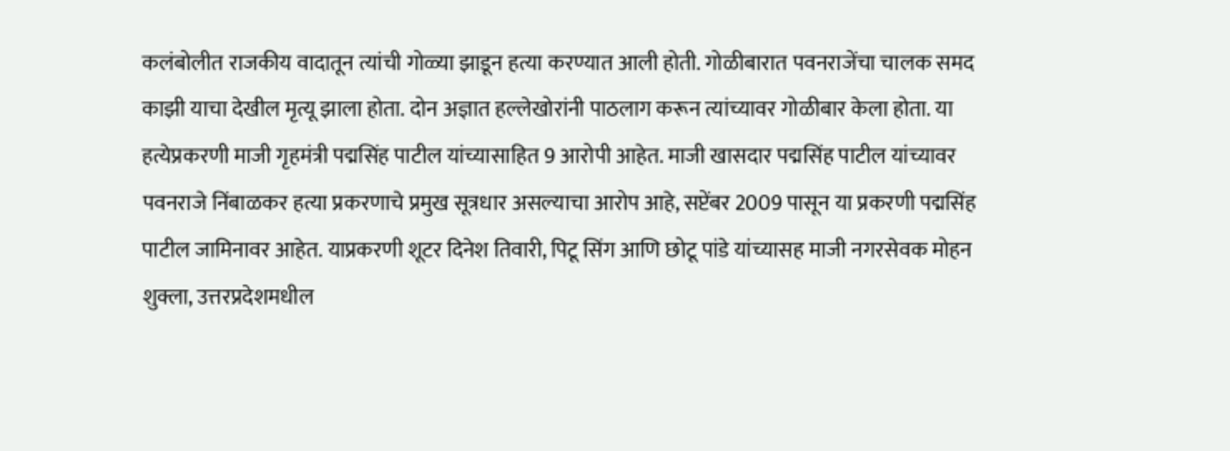कलंबोलीत राजकीय वादातून त्यांची गोळ्या झाडून हत्या करण्यात आली होती. गोळीबारात पवनराजेंचा चालक समद काझी याचा देखील मृत्यू झाला होता. दोन अज्ञात हल्लेखोरांनी पाठलाग करून त्यांच्यावर गोळीबार केला होता. या हत्येप्रकरणी माजी गृहमंत्री पद्मसिंह पाटील यांच्यासाहित 9 आरोपी आहेत. माजी खासदार पद्मसिंह पाटील यांच्यावर पवनराजे निंबाळकर हत्या प्रकरणाचे प्रमुख सूत्रधार असल्याचा आरोप आहे, सप्टेंबर 2009 पासून या प्रकरणी पद्मसिंह पाटील जामिनावर आहेत. याप्रकरणी शूटर दिनेश तिवारी, पिटू सिंग आणि छोटू पांडे यांच्यासह माजी नगरसेवक मोहन शुक्ला, उत्तरप्रदेशमधील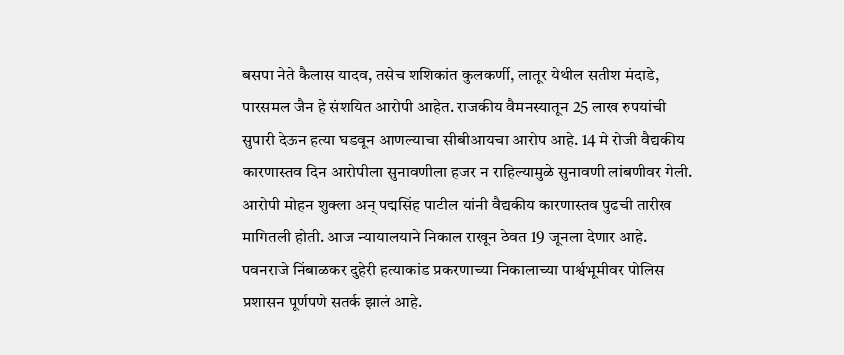बसपा नेते कैलास यादव, तसेच शशिकांत कुलकर्णी, लातूर येथील सतीश मंदाडे, पारसमल जैन हे संशयित आरोपी आहेत. राजकीय वैमनस्यातून 25 लाख रुपयांची सुपारी देऊन हत्या घडवून आणल्याचा सीबीआयचा आरोप आहे. 14 मे रोजी वैद्यकीय कारणास्तव दिन आरोपीला सुनावणीला हजर न राहिल्यामुळे सुनावणी लांबणीवर गेली. आरोपी मोहन शुक्ला अन् पद्मसिंह पाटील यांनी वैद्यकीय कारणास्तव पुढची तारीख मागितली होती. आज न्यायालयाने निकाल राखून ठेवत 19 जूनला देणार आहे.
पवनराजे निंबाळकर दुहेरी हत्याकांड प्रकरणाच्या निकालाच्या पार्श्वभूमीवर पोलिस प्रशासन पूर्णपणे सतर्क झालं आहे.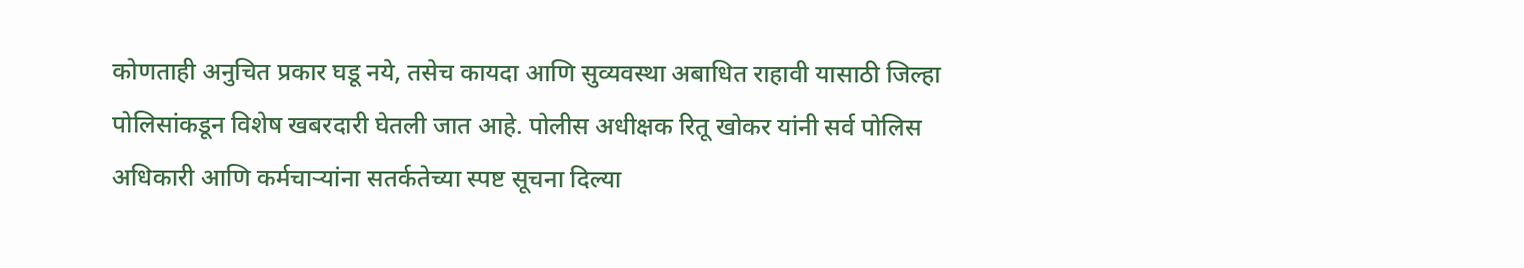कोणताही अनुचित प्रकार घडू नये, तसेच कायदा आणि सुव्यवस्था अबाधित राहावी यासाठी जिल्हा पोलिसांकडून विशेष खबरदारी घेतली जात आहे. पोलीस अधीक्षक रितू खोकर यांनी सर्व पोलिस अधिकारी आणि कर्मचाऱ्यांना सतर्कतेच्या स्पष्ट सूचना दिल्या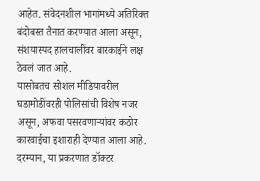आहेत. संवेदनशील भागांमध्ये अतिरिक्त बंदोबस्त तैनात करण्यात आला असून, संशयास्पद हालचालींवर बारकाईने लक्ष ठेवलं जात आहे.
यासोबतच सोशल मीडियावरील घडामोडींवरही पोलिसांची विशेष नजर असून, अफवा पसरवणाऱ्यांवर कठोर कारवाईचा इशाराही देण्यात आला आहे. दरम्यान, या प्रकरणात डॉक्टर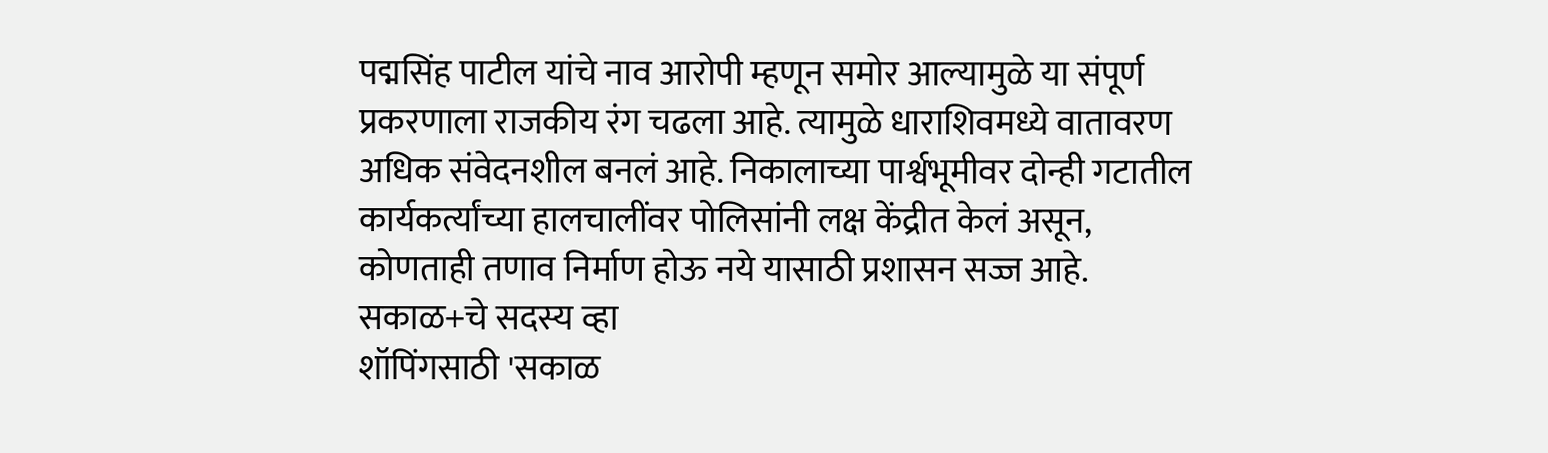पद्मसिंह पाटील यांचे नाव आरोपी म्हणून समोर आल्यामुळे या संपूर्ण प्रकरणाला राजकीय रंग चढला आहे. त्यामुळे धाराशिवमध्ये वातावरण अधिक संवेदनशील बनलं आहे. निकालाच्या पार्श्वभूमीवर दोन्ही गटातील कार्यकर्त्यांच्या हालचालींवर पोलिसांनी लक्ष केंद्रीत केलं असून, कोणताही तणाव निर्माण होऊ नये यासाठी प्रशासन सज्ज आहे.
सकाळ+चे सदस्य व्हा
शॉपिंगसाठी 'सकाळ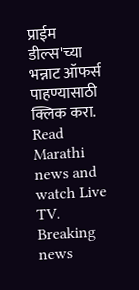प्राईम डील्स'च्या भन्नाट ऑफर्स पाहण्यासाठी क्लिक करा.
Read Marathi news and watch Live TV. Breaking news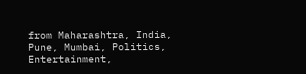from Maharashtra, India, Pune, Mumbai, Politics, Entertainment,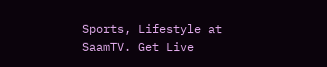Sports, Lifestyle at SaamTV. Get Live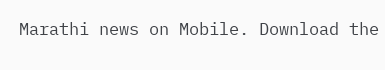Marathi news on Mobile. Download the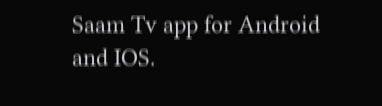Saam Tv app for Android and IOS.